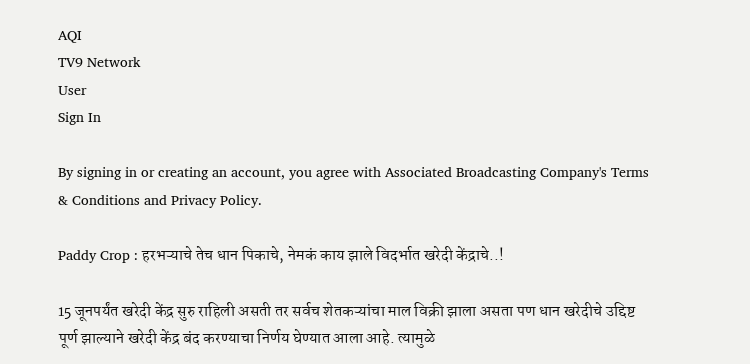AQI
TV9 Network
User
Sign In

By signing in or creating an account, you agree with Associated Broadcasting Company's Terms & Conditions and Privacy Policy.

Paddy Crop : हरभऱ्याचे तेच धान पिकाचे, नेमकं काय झाले विदर्भात खरेदी केंद्राचे..!

15 जूनपर्यंत खरेदी केंद्र सुरु राहिली असती तर सर्वच शेतकऱ्यांचा माल विक्री झाला असता पण धान खरेदीचे उद्दिष्ट पूर्ण झाल्याने खरेदी केंद्र बंद करण्याचा निर्णय घेण्यात आला आहे. त्यामुळे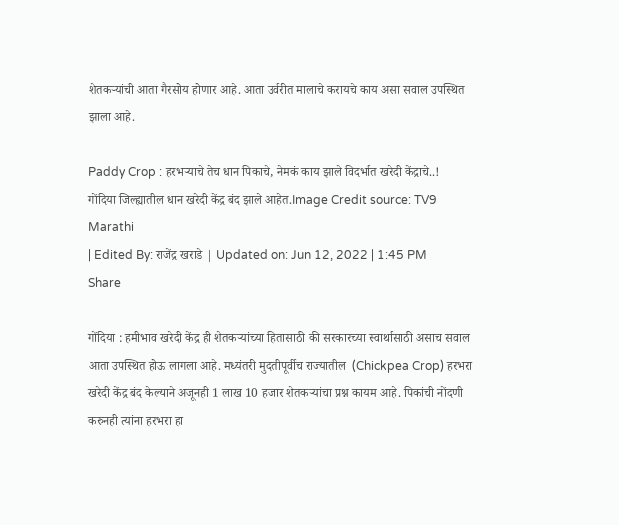शेतकऱ्यांची आता गैरसोय होणार आहे. आता उर्वरीत मालाचे करायचे काय असा सवाल उपस्थित झाला आहे.

Paddy Crop : हरभऱ्याचे तेच धान पिकाचे, नेमकं काय झाले विदर्भात खरेदी केंद्राचे..!
गोंदिया जिल्ह्यातील धान खरेदी केंद्र बंद झाले आहेत.Image Credit source: TV9 Marathi
| Edited By: राजेंद्र खराडे | Updated on: Jun 12, 2022 | 1:45 PM
Share

गोंदिया : हमीभाव खरेदी केंद्र ही शेतकऱ्यांच्या हितासाठी की सरकारच्या स्वार्थासाठी असाच सवाल आता उपस्थित होऊ लागला आहे. मध्यंतरी मुदतीपूर्वीच राज्यातील  (Chickpea Crop) हरभरा खरेदी केंद्र बंद केल्याने अजूनही 1 लाख 10 हजार शेतकऱ्यांचा प्रश्न कायम आहे. पिकांची नोंदणी करुनही त्यांना हरभरा हा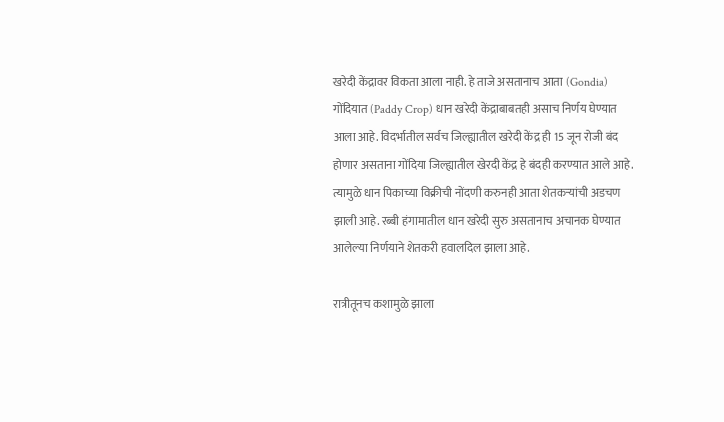खरेदी केंद्रावर विकता आला नाही. हे ताजे असतानाच आता (Gondia) गोंदियात (Paddy Crop) धान खरेदी केंद्राबाबतही असाच निर्णय घेण्यात आला आहे. विदर्भातील सर्वच जिल्ह्यातील खरेदी केंद्र ही 15 जून रोजी बंद होणार असताना गोंदिया जिल्ह्यातील खेरदी केंद्र हे बंदही करण्यात आले आहे. त्यामुळे धान पिकाच्या विक्रीची नोंदणी करुनही आता शेतकऱ्यांची अडचण झाली आहे. रब्बी हंगामातील धान खरेदी सुरु असतानाच अचानक घेण्यात आलेल्या निर्णयाने शेतकरी हवालदिल झाला आहे.

रात्रीतूनच कशामुळे झाला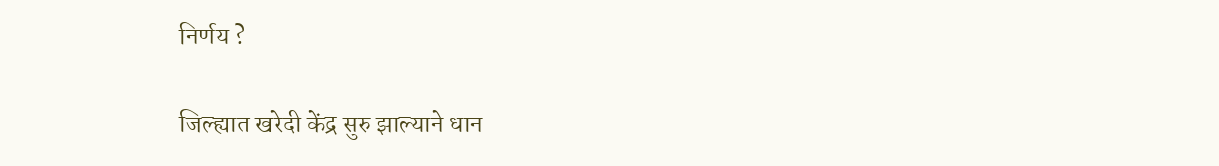निर्णय ?

जिल्ह्यात खरेदी केंद्र सुरु झाल्याने धान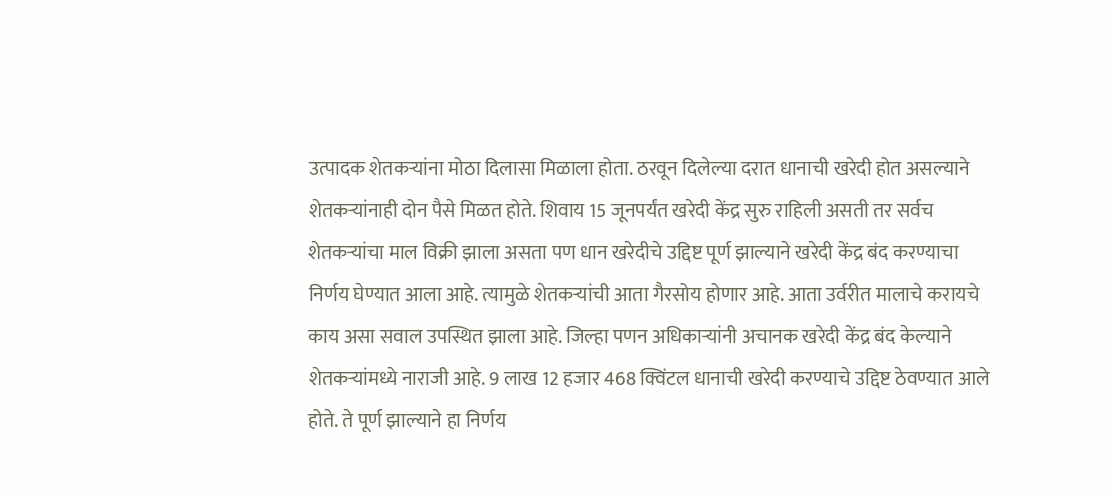उत्पादक शेतकऱ्यांना मोठा दिलासा मिळाला होता. ठरवून दिलेल्या दरात धानाची खरेदी होत असल्याने शेतकऱ्यांनाही दोन पैसे मिळत होते. शिवाय 15 जूनपर्यंत खरेदी केंद्र सुरु राहिली असती तर सर्वच शेतकऱ्यांचा माल विक्री झाला असता पण धान खरेदीचे उद्दिष्ट पूर्ण झाल्याने खरेदी केंद्र बंद करण्याचा निर्णय घेण्यात आला आहे. त्यामुळे शेतकऱ्यांची आता गैरसोय होणार आहे. आता उर्वरीत मालाचे करायचे काय असा सवाल उपस्थित झाला आहे. जिल्हा पणन अधिकाऱ्यांनी अचानक खरेदी केंद्र बंद केल्याने शेतकऱ्यांमध्ये नाराजी आहे. 9 लाख 12 हजार 468 क्विंटल धानाची खरेदी करण्याचे उद्दिष्ट ठेवण्यात आले होते. ते पूर्ण झाल्याने हा निर्णय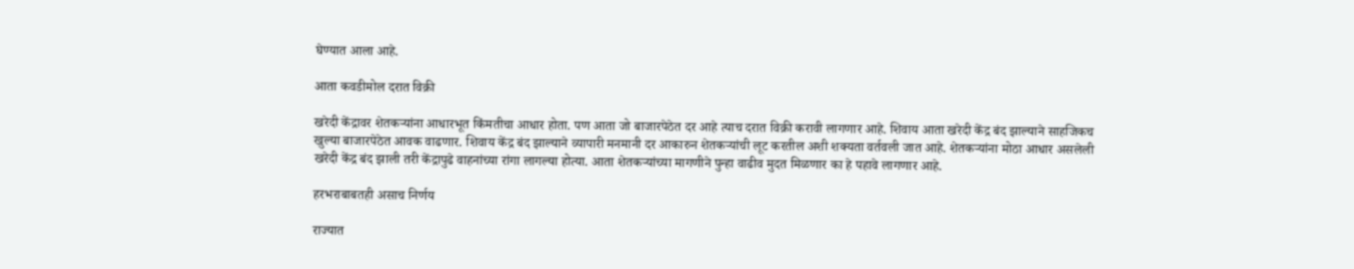घेण्यात आला आहे.

आता कवडीमोल दरात विक्री

खरेदी केंद्रावर शेतकऱ्यांना आधारभूत किंमतीचा आधार होता. पण आता जो बाजारपेठेत दर आहे त्याच दरात विक्री करावी लागणार आहे. शिवाय आता खरेदी केंद्र बंद झाल्याने साहजिकच खुल्या बाजारपेठेत आवक वाढणार. शिवाय केंद्र बंद झाल्याने व्यापारी मनमानी दर आकारुन शेतकऱ्यांची लूट करतील अशी शक्यता वर्तवली जात आहे. शेतकऱ्यांना मोठा आधार असलेली खरेदी केंद्र बंद झाली तरी केंद्रापुढे वाहनांच्या रांगा लागल्या होत्या. आता शेतकऱ्यांच्या मागणीने पुन्हा वाढीव मुदत मिळणार का हे पहावे लागणार आहे.

हरभराबाबतही असाच निर्णय

राज्यात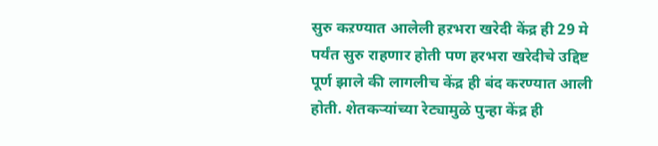सुरु कऱण्यात आलेली हऱभरा खरेदी केंद्र ही 29 मे पर्यंत सुरु राहणार होती पण हरभरा खरेदीचे उद्दिष्ट पूर्ण झाले की लागलीच केंद्र ही बंद करण्यात आली होती. शेतकऱ्यांच्या रेट्यामुळे पुन्हा केंद्र ही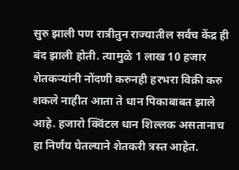सुरु झाली पण रात्रीतुन राज्यातील सर्वच केंद्र ही बंद झाली होती. त्यामुळे 1 लाख 10 हजार शेतकऱ्यांनी नोंदणी करुनही हरभरा विक्री करु शकले नाहीत आता ते धान पिकाबाबत झाले आहे. हजारो क्विंटल धान शिल्लक असतानाच हा निर्णय घेतल्याने शेतकरी त्रस्त आहेत.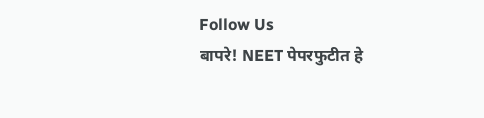Follow Us
बापरे! NEET पेपरफुटीत हे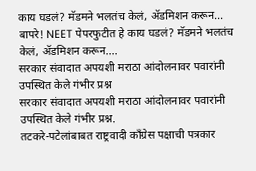काय घडलं? मॅडमने भलतंच केलं, ॲडमिशन करून...
बापरे! NEET पेपरफुटीत हे काय घडलं? मॅडमने भलतंच केलं, ॲडमिशन करून....
सरकार संवादात अपयशी मराठा आंदोलनावर पवारांनी उपस्थित केले गंभीर प्रश्न
सरकार संवादात अपयशी मराठा आंदोलनावर पवारांनी उपस्थित केले गंभीर प्रश्न.
तटकरे-पटेलांबाबत राष्ट्रवादी कॉंग्रेस पक्षाची पत्रकार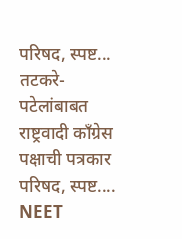परिषद, स्पष्ट...
तटकरे-पटेलांबाबत राष्ट्रवादी कॉंग्रेस पक्षाची पत्रकार परिषद, स्पष्ट....
NEET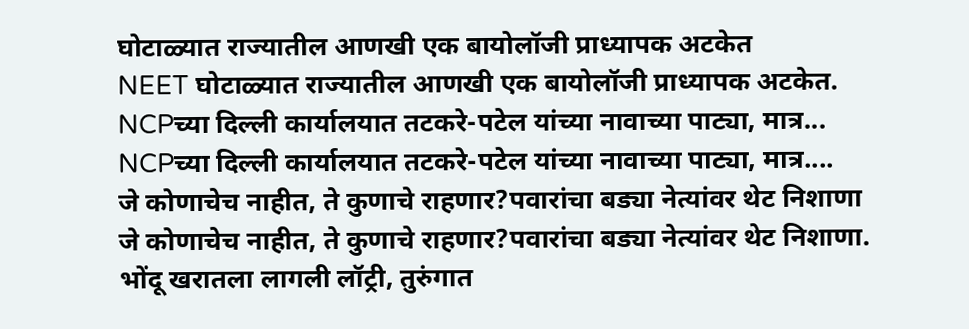घोटाळ्यात राज्यातील आणखी एक बायोलॉजी प्राध्यापक अटकेत
NEET घोटाळ्यात राज्यातील आणखी एक बायोलॉजी प्राध्यापक अटकेत.
NCPच्या दिल्ली कार्यालयात तटकरे-पटेल यांच्या नावाच्या पाट्या, मात्र...
NCPच्या दिल्ली कार्यालयात तटकरे-पटेल यांच्या नावाच्या पाट्या, मात्र....
जे कोणाचेच नाहीत, ते कुणाचे राहणार?पवारांचा बड्या नेत्यांवर थेट निशाणा
जे कोणाचेच नाहीत, ते कुणाचे राहणार?पवारांचा बड्या नेत्यांवर थेट निशाणा.
भोंदू खरातला लागली लॉट्री, तुरुंगात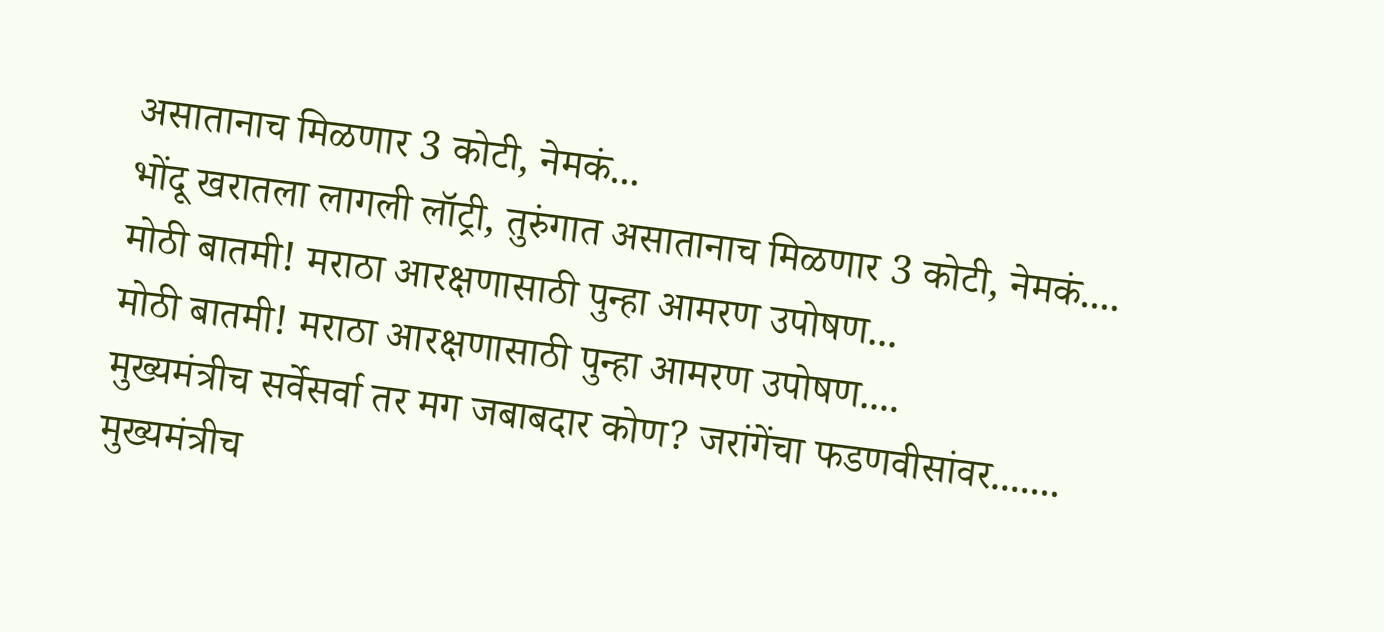असातानाच मिळणार 3 कोटी, नेमकं...
भोंदू खरातला लागली लॉट्री, तुरुंगात असातानाच मिळणार 3 कोटी, नेमकं....
मोठी बातमी! मराठा आरक्षणासाठी पुन्हा आमरण उपोषण...
मोठी बातमी! मराठा आरक्षणासाठी पुन्हा आमरण उपोषण....
मुख्यमंत्रीच सर्वेसर्वा तर मग जबाबदार कोण? जरांगेंचा फडणवीसांवर.......
मुख्यमंत्रीच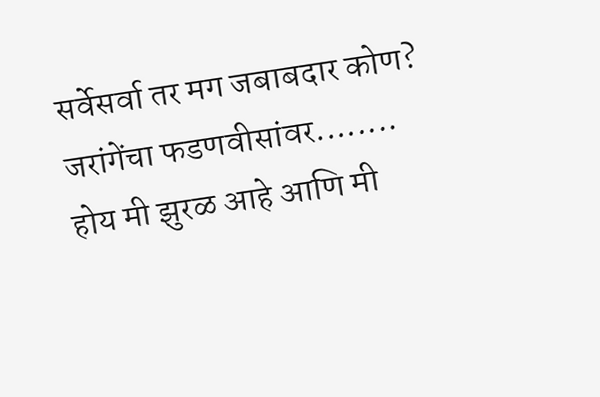सर्वेसर्वा तर मग जबाबदार कोण? जरांगेंचा फडणवीसांवर........
होय मी झुरळ आहे आणि मी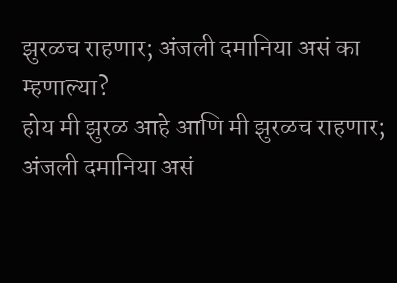झुरळच राहणार; अंजली दमानिया असं का म्हणाल्या?
होय मी झुरळ आहे आणि मी झुरळच राहणार; अंजली दमानिया असं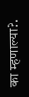का म्हणाल्या?.